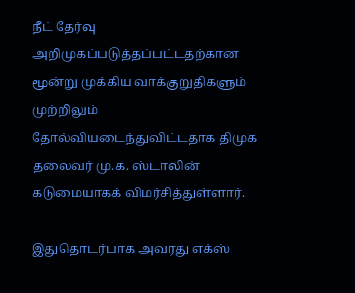நீட் தேர்வு அறிமுகப்படுத்தப்பட்டதற்கான மூன்று முக்கிய வாக்குறுதிகளும் முற்றிலும் தோல்வியடைந்துவிட்டதாக திமுக தலைவர் மு.க. ஸ்டாலின் கடுமையாகக் விமர்சித்துள்ளார்.

இதுதொடர்பாக அவரது எக்ஸ்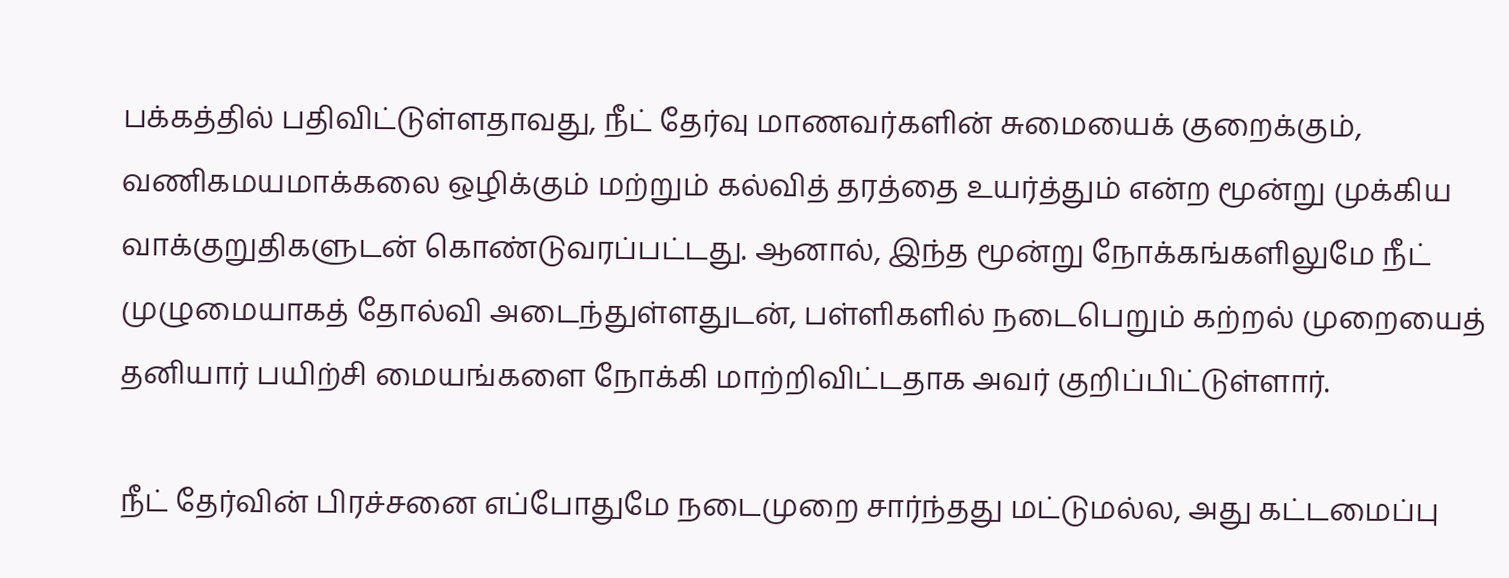பக்கத்தில் பதிவிட்டுள்ளதாவது, நீட் தேர்வு மாணவர்களின் சுமையைக் குறைக்கும், வணிகமயமாக்கலை ஒழிக்கும் மற்றும் கல்வித் தரத்தை உயர்த்தும் என்ற மூன்று முக்கிய வாக்குறுதிகளுடன் கொண்டுவரப்பட்டது. ஆனால், இந்த மூன்று நோக்கங்களிலுமே நீட் முழுமையாகத் தோல்வி அடைந்துள்ளதுடன், பள்ளிகளில் நடைபெறும் கற்றல் முறையைத் தனியார் பயிற்சி மையங்களை நோக்கி மாற்றிவிட்டதாக அவர் குறிப்பிட்டுள்ளார்.

நீட் தேர்வின் பிரச்சனை எப்போதுமே நடைமுறை சார்ந்தது மட்டுமல்ல, அது கட்டமைப்பு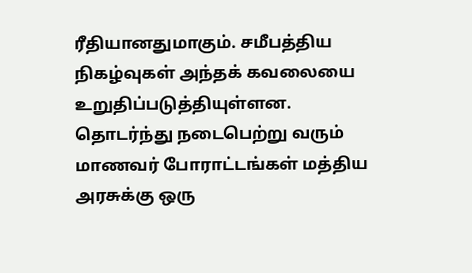ரீதியானதுமாகும். சமீபத்திய நிகழ்வுகள் அந்தக் கவலையை உறுதிப்படுத்தியுள்ளன. தொடர்ந்து நடைபெற்று வரும் மாணவர் போராட்டங்கள் மத்திய அரசுக்கு ஒரு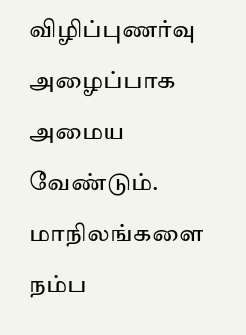விழிப்புணர்வு அழைப்பாக அமைய வேண்டும். மாநிலங்களை நம்ப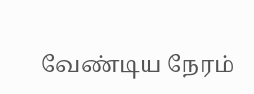வேண்டிய நேரம்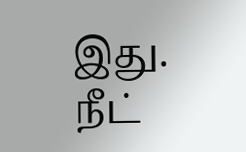இது. நீட்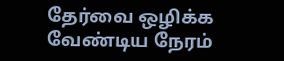தேர்வை ஒழிக்க வேண்டிய நேரம்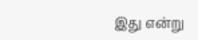இது என்று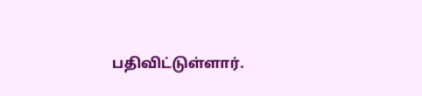பதிவிட்டுள்ளார்.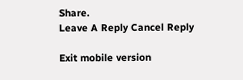Share.
Leave A Reply Cancel Reply

Exit mobile version